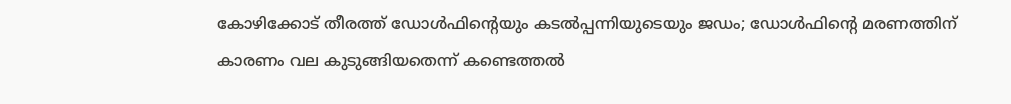കോഴിക്കോട് തീരത്ത് ഡോൾഫിന്റെയും കടൽപ്പന്നിയുടെയും ജഡം; ഡോൾഫിന്റെ മരണത്തിന് കാരണം വല കുടുങ്ങിയതെന്ന് കണ്ടെത്തൽ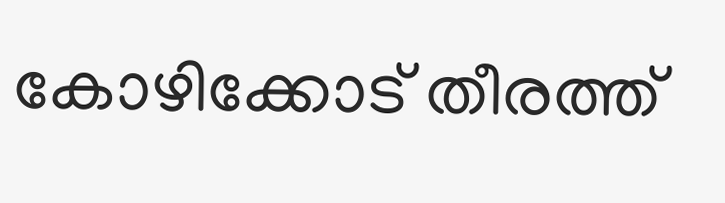കോഴിക്കോട് തീരത്ത്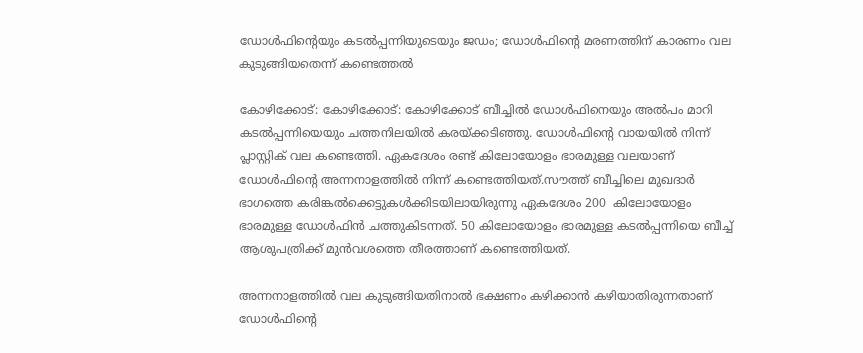ഡോൾഫിന്റെയും കടൽപ്പന്നിയുടെയും ജഡം; ഡോൾഫിന്റെ മരണത്തിന് കാരണം വല കുടുങ്ങിയതെന്ന് കണ്ടെത്തൽ

കോഴിക്കോട്: കോഴിക്കോട്: കോഴിക്കോട് ബീച്ചിൽ ഡോൾഫിനെയും അൽപം മാറി കടൽപ്പന്നിയെയും ചത്തനിലയിൽ കരയ്ക്കടിഞ്ഞു. ഡോൾഫിന്റെ വായയിൽ നിന്ന് പ്ലാസ്റ്റിക് വല കണ്ടെത്തി. ഏകദേശം രണ്ട് കിലോയോളം ഭാരമുള്ള വലയാണ് ഡോൾഫിന്റെ അന്നനാളത്തിൽ നിന്ന് കണ്ടെത്തിയത്.സൗത്ത് ബീച്ചിലെ മുഖദാർ ഭാഗത്തെ കരിങ്കൽക്കെട്ടുകൾക്കിടയിലായിരുന്നു ഏകദേശം 200  കിലോയോളം ഭാരമുള്ള ഡോൾഫിൻ ചത്തുകിടന്നത്. 50 കിലോയോളം ഭാരമുള്ള കടൽപ്പന്നിയെ ബീച്ച് ആശുപത്രിക്ക് മുൻവശത്തെ തീരത്താണ് കണ്ടെത്തിയത്.

അന്നനാളത്തിൽ വല കുടുങ്ങിയതിനാൽ ഭക്ഷണം കഴിക്കാൻ കഴിയാതിരുന്നതാണ് ഡോൾഫിന്റെ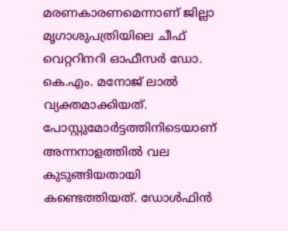മരണകാരണമെന്നാണ് ജില്ലാ മൃഗാശുപത്രിയിലെ ചീഫ് വെറ്ററിനറി ഓഫീസർ ഡോ. കെ.എം. മനോജ് ലാൽ വ്യക്തമാക്കിയത്. പോസ്റ്റുമോർട്ടത്തിനിടെയാണ് അന്നനാളത്തിൽ വല കുടുങ്ങിയതായി കണ്ടെത്തിയത്. ഡോൾഫിൻ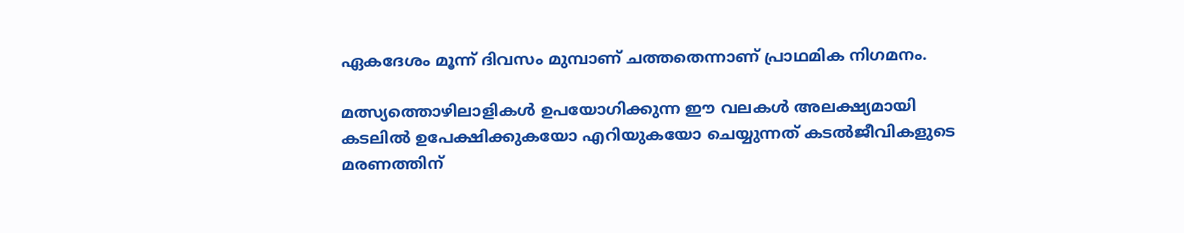ഏകദേശം മൂന്ന് ദിവസം മുമ്പാണ് ചത്തതെന്നാണ് പ്രാഥമിക നിഗമനം.

മത്സ്യത്തൊഴിലാളികൾ ഉപയോഗിക്കുന്ന ഈ വലകൾ അലക്ഷ്യമായി കടലിൽ ഉപേക്ഷിക്കുകയോ എറിയുകയോ ചെയ്യുന്നത് കടൽജീവികളുടെ മരണത്തിന്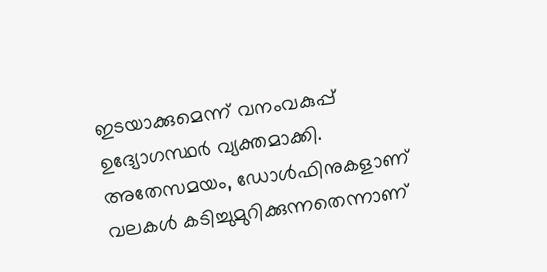ഇടയാക്കുമെന്ന് വനംവകുപ്പ് ഉദ്യോഗസ്ഥർ വ്യക്തമാക്കി. അതേസമയം, ഡോൾഫിനുകളാണ് വലകൾ കടിച്ചുമുറിക്കുന്നതെന്നാണ്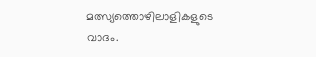മത്സ്യത്തൊഴിലാളികളുടെ വാദം.